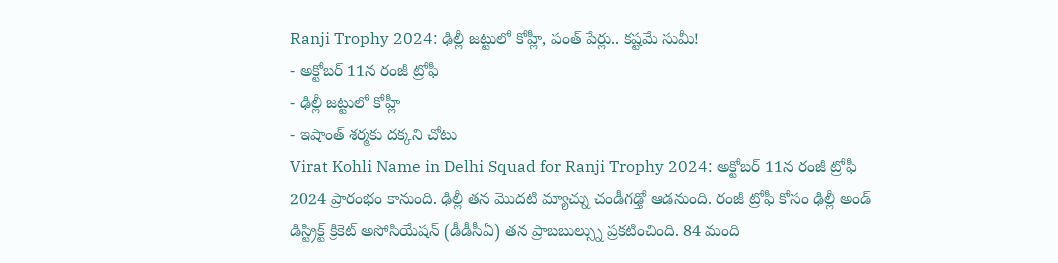Ranji Trophy 2024: ఢిల్లీ జట్టులో కోహ్లీ, పంత్ పేర్లు.. కష్టమే సుమీ!
- అక్టోబర్ 11న రంజీ ట్రోఫీ
- ఢిల్లీ జట్టులో కోహ్లీ
- ఇషాంత్ శర్మకు దక్కని చోటు
Virat Kohli Name in Delhi Squad for Ranji Trophy 2024: అక్టోబర్ 11న రంజీ ట్రోఫీ 2024 ప్రారంభం కానుంది. ఢిల్లీ తన మొదటి మ్యాచ్ను చండీగఢ్తో ఆడనుంది. రంజీ ట్రోఫీ కోసం ఢిల్లీ అండ్ డిస్ట్రిక్ట్ క్రికెట్ అసోసియేషన్ (డీడీసీఏ) తన ప్రాబబుల్స్ను ప్రకటించింది. 84 మంది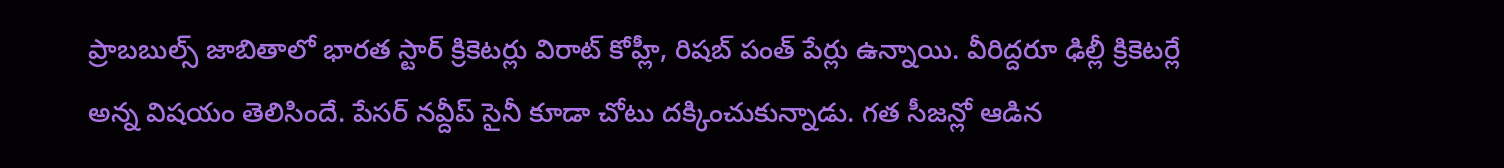ప్రాబబుల్స్ జాబితాలో భారత స్టార్ క్రికెటర్లు విరాట్ కోహ్లీ, రిషబ్ పంత్ పేర్లు ఉన్నాయి. వీరిద్దరూ ఢిల్లీ క్రికెటర్లే అన్న విషయం తెలిసిందే. పేసర్ నవ్దీప్ సైనీ కూడా చోటు దక్కించుకున్నాడు. గత సీజన్లో ఆడిన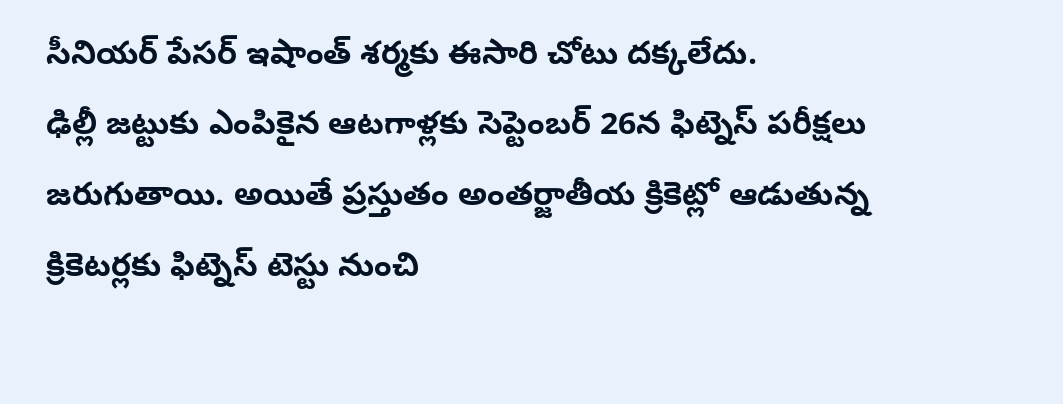సీనియర్ పేసర్ ఇషాంత్ శర్మకు ఈసారి చోటు దక్కలేదు.
ఢిల్లీ జట్టుకు ఎంపికైన ఆటగాళ్లకు సెప్టెంబర్ 26న ఫిట్నెస్ పరీక్షలు జరుగుతాయి. అయితే ప్రస్తుతం అంతర్జాతీయ క్రికెట్లో ఆడుతున్న క్రికెటర్లకు ఫిట్నెస్ టెస్టు నుంచి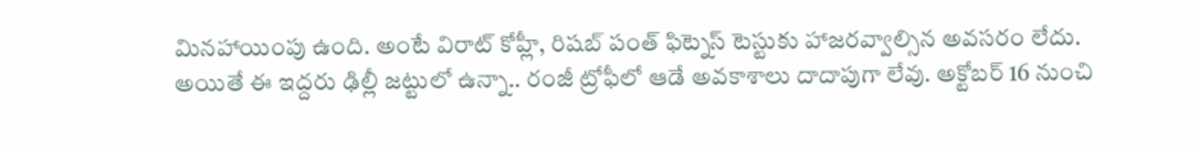మినహాయింపు ఉంది. అంటే విరాట్ కోహ్లీ, రిషబ్ పంత్ ఫిట్నెస్ టెస్టుకు హాజరవ్వాల్సిన అవసరం లేదు. అయితే ఈ ఇద్దరు ఢిల్లీ జట్టులో ఉన్నా.. రంజీ ట్రోఫీలో ఆడే అవకాశాలు దాదాపుగా లేవు. అక్టోబర్ 16 నుంచి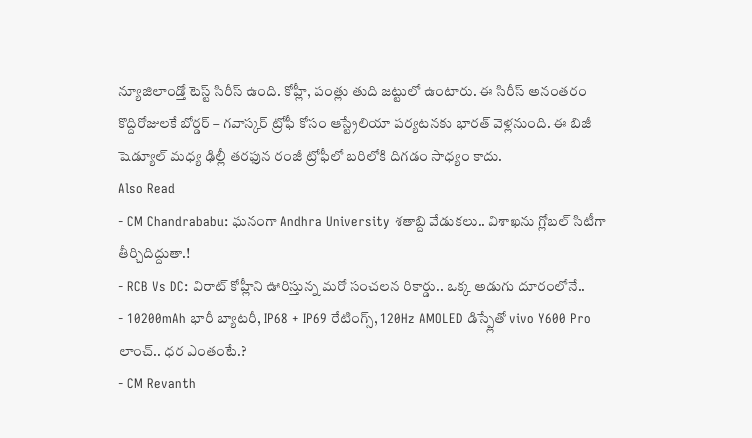న్యూజిలాండ్తో టెస్ట్ సిరీస్ ఉంది. కోహ్లీ, పంత్లు తుది జట్టులో ఉంటారు. ఈ సిరీస్ అనంతరం కొద్దిరోజులకే బోర్డర్ – గవాస్కర్ ట్రోఫీ కోసం ఆస్ట్రేలియా పర్యటనకు భారత్ వెళ్లనుంది. ఈ బిజీ షెడ్యూల్ మధ్య ఢిల్లీ తరఫున రంజీ ట్రోఫీలో బరిలోకి దిగడం సాధ్యం కాదు.
Also Read
- CM Chandrababu: ఘనంగా Andhra University శతాబ్ది వేడుకలు.. విశాఖను గ్లోబల్ సిటీగా తీర్చిదిద్దుతా.!
- RCB Vs DC: విరాట్ కోహ్లీని ఊరిస్తున్న మరో సంచలన రికార్డు.. ఒక్క అడుగు దూరంలోనే..
- 10200mAh భారీ బ్యాటరీ, IP68 + IP69 రేటింగ్స్, 120Hz AMOLED డిస్ప్లేతో vivo Y600 Pro లాంచ్.. ధర ఎంతంటే.?
- CM Revanth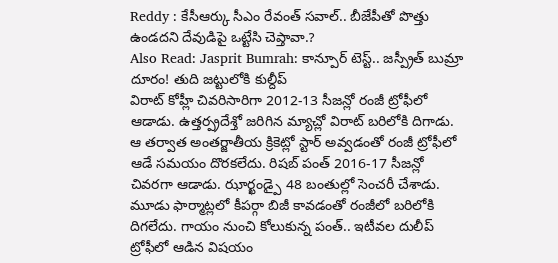Reddy : కేసీఆర్కు సీఎం రేవంత్ సవాల్.. బీజేపీతో పొత్తు ఉండదని దేవుడిపై ఒట్టేసి చెప్తావా.?
Also Read: Jasprit Bumrah: కాన్పూర్ టెస్ట్.. జస్ప్రీత్ బుమ్రా దూరం! తుది జట్టులోకి కుల్దీప్
విరాట్ కోహ్లీ చివరిసారిగా 2012-13 సీజన్లో రంజీ ట్రోఫీలో ఆడాడు. ఉత్తర్ప్రదేశ్తో జరిగిన మ్యాచ్లో విరాట్ బరిలోకి దిగాడు. ఆ తర్వాత అంతర్జాతీయ క్రికెట్లో స్టార్ అవ్వడంతో రంజీ ట్రోఫీలో ఆడే సమయం దొరకలేదు. రిషబ్ పంత్ 2016-17 సీజన్లో చివరగా ఆడాడు. ఝార్ఖండ్పై 48 బంతుల్లో సెంచరీ చేశాడు. మూడు ఫార్మాట్లలో కీపర్గా బిజీ కావడంతో రంజీలో బరిలోకి దిగలేదు. గాయం నుంచి కోలుకున్న పంత్.. ఇటీవల దులీప్ ట్రోఫీలో ఆడిన విషయం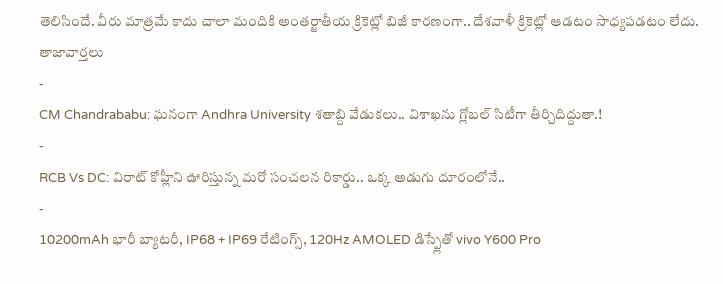తెలిసిందే. వీరు మాత్రమే కాదు చాలా మందికి అంతర్జాతీయ క్రికెట్లో బిజీ కారణంగా.. దేశవాళీ క్రికెట్లో ఆడటం సాధ్యపడటం లేదు.
తాజావార్తలు
-
CM Chandrababu: ఘనంగా Andhra University శతాబ్ది వేడుకలు.. విశాఖను గ్లోబల్ సిటీగా తీర్చిదిద్దుతా.!
-
RCB Vs DC: విరాట్ కోహ్లీని ఊరిస్తున్న మరో సంచలన రికార్డు.. ఒక్క అడుగు దూరంలోనే..
-
10200mAh భారీ బ్యాటరీ, IP68 + IP69 రేటింగ్స్, 120Hz AMOLED డిస్ప్లేతో vivo Y600 Pro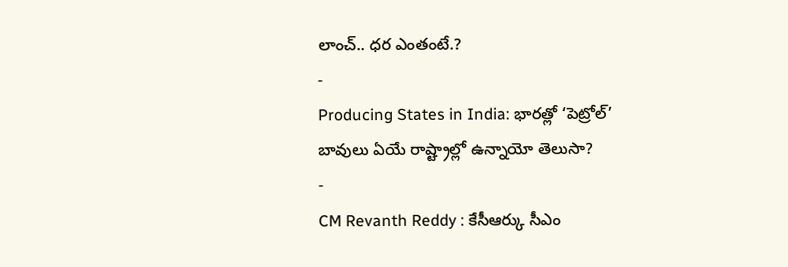లాంచ్.. ధర ఎంతంటే.?
-
Producing States in India: భారత్లో ‘పెట్రోల్’ బావులు ఏయే రాష్ట్రాల్లో ఉన్నాయో తెలుసా?
-
CM Revanth Reddy : కేసీఆర్కు సీఎం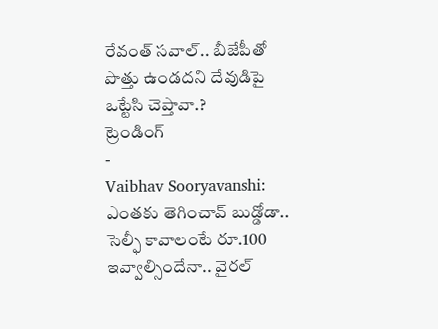రేవంత్ సవాల్.. బీజేపీతో పొత్తు ఉండదని దేవుడిపై ఒట్టేసి చెప్తావా.?
ట్రెండింగ్
-
Vaibhav Sooryavanshi: ఎంతకు తెగించావ్ బుడ్డోడా.. సెల్ఫీ కావాలంటే రూ.100 ఇవ్వాల్సిందేనా.. వైరల్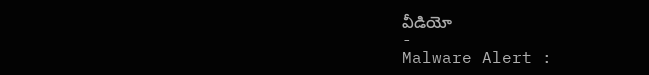వీడియో
-
Malware Alert :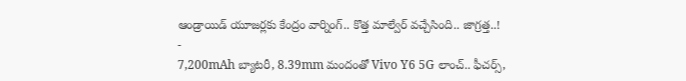ఆండ్రాయిడ్ యూజర్లకు కేంద్రం వార్నింగ్.. కొత్త మాల్వేర్ వచ్చేసింది.. జాగ్రత్త..!
-
7,200mAh బ్యాటరీ, 8.39mm మందంతో Vivo Y6 5G లాంచ్.. ఫీచర్స్,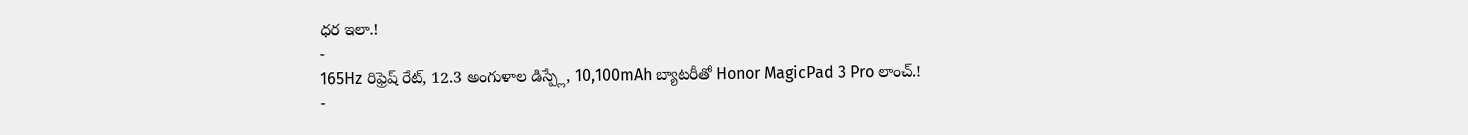ధర ఇలా.!
-
165Hz రిఫ్రెష్ రేట్, 12.3 అంగుళాల డిస్ప్లే, 10,100mAh బ్యాటరీతో Honor MagicPad 3 Pro లాంచ్.!
-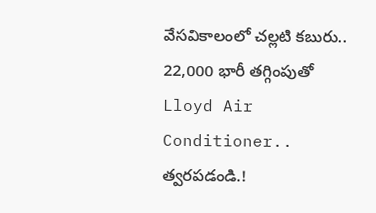వేసవికాలంలో చల్లటి కబురు.. 22,000 భారీ తగ్గింపుతో Lloyd Air Conditioner.. త్వరపడండి.!